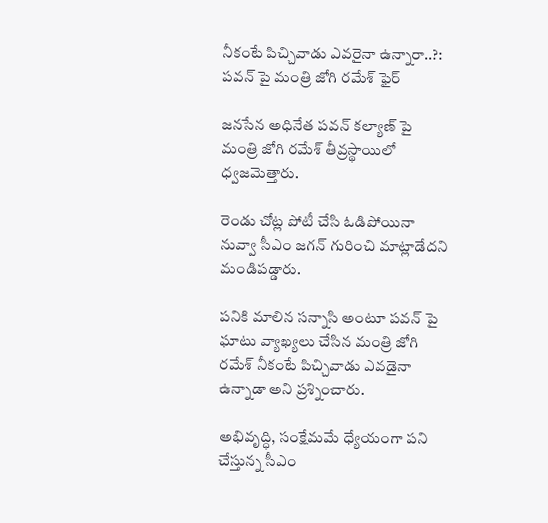నీకంటే పిచ్చివాడు ఎవరైనా ఉన్నారా..?: పవన్ పై మంత్రి జోగి రమేశ్ ఫైర్

జనసేన అధినేత పవన్ కల్యాణ్ పై మంత్రి జోగి రమేశ్ తీవ్రస్థాయిలో ధ్వజమెత్తారు.

రెండు చోట్ల పోటీ చేసి ఓడిపోయినా నువ్వా సీఎం జగన్ గురించి మాట్లాడేదని మండిపడ్డారు.

పనికి మాలిన సన్నాసి అంటూ పవన్ పై ఘాటు వ్యాఖ్యలు చేసిన మంత్రి జోగి రమేశ్ నీకంటే పిచ్చివాడు ఎవడైనా ఉన్నాడా అని ప్రశ్నించారు.

అభివృద్ధి, సంక్షేమమే ధ్యేయంగా పని చేస్తున్న సీఎం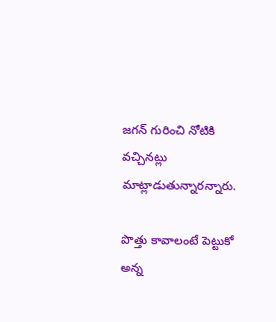జగన్ గురించి నోటికి వచ్చినట్లు మాట్లాడుతున్నారన్నారు.

పొత్తు కావాలంటే పెట్టుకో అన్న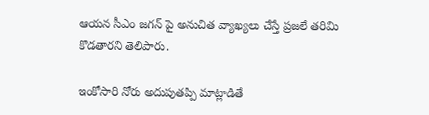ఆయన సీఎం జగన్ పై అనుచిత వ్యాఖ్యలు చేస్తే ప్రజలే తరిమి కొడతారని తెలిపారు.

ఇంకోసారి నోరు అదుపుతప్పి మాట్లాడితే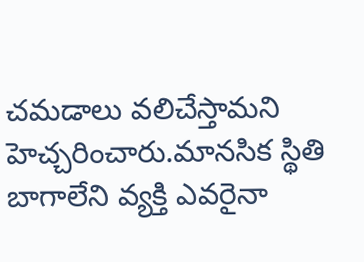చమడాలు వలిచేస్తామని హెచ్చరించారు.మానసిక స్థితి బాగాలేని వ్యక్తి ఎవరైనా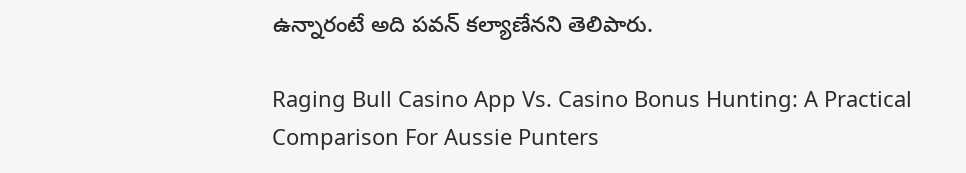ఉన్నారంటే అది పవన్ కల్యాణేనని తెలిపారు.

Raging Bull Casino App Vs. Casino Bonus Hunting: A Practical Comparison For Aussie Punters